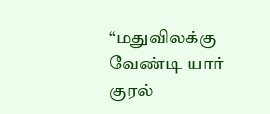“மதுவிலக்கு வேண்டி யார் குரல்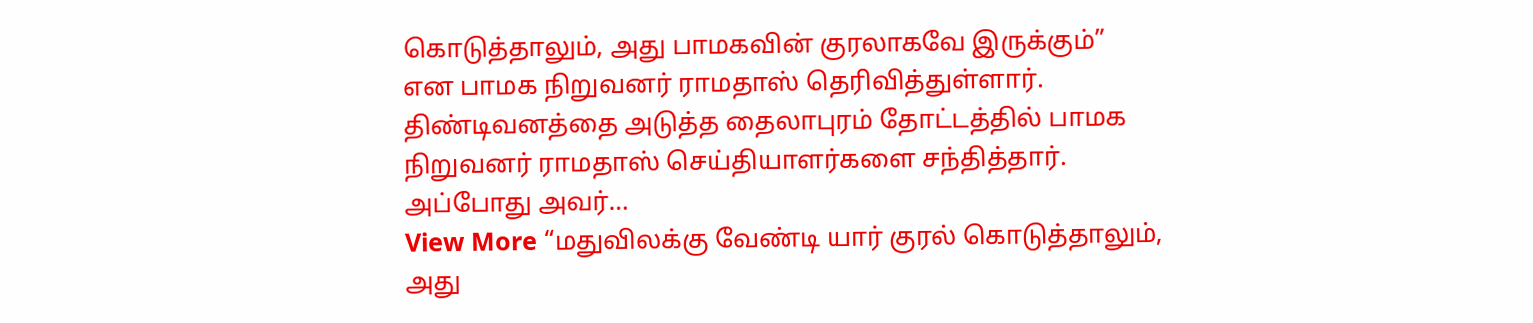கொடுத்தாலும், அது பாமகவின் குரலாகவே இருக்கும்” என பாமக நிறுவனர் ராமதாஸ் தெரிவித்துள்ளார். திண்டிவனத்தை அடுத்த தைலாபுரம் தோட்டத்தில் பாமக நிறுவனர் ராமதாஸ் செய்தியாளர்களை சந்தித்தார். அப்போது அவர்…
View More “மதுவிலக்கு வேண்டி யார் குரல் கொடுத்தாலும், அது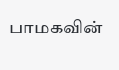பாமகவின்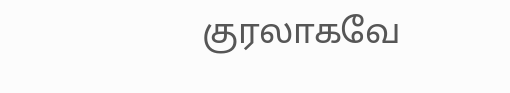குரலாகவே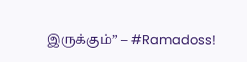இருக்கும்” – #Ramadoss!